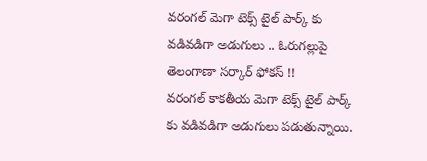వరంగల్ మెగా టెక్స్ టైల్ పార్క్ కు వడివడిగా అడుగులు .. ఓరుగల్లుపై తెలంగాణా సర్కార్ ఫోకస్ !!
వరంగల్ కాకతీయ మెగా టెక్స్ టైల్ పార్క్ కు వడివడిగా అడుగులు పడుతున్నాయి.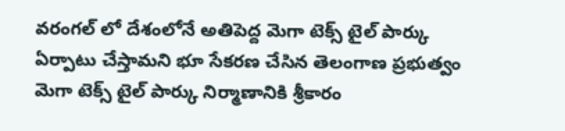వరంగల్ లో దేశంలోనే అతిపెద్ద మెగా టెక్స్ టైల్ పార్కు ఏర్పాటు చేస్తామని భూ సేకరణ చేసిన తెలంగాణ ప్రభుత్వం మెగా టెక్స్ టైల్ పార్కు నిర్మాణానికి శ్రీకారం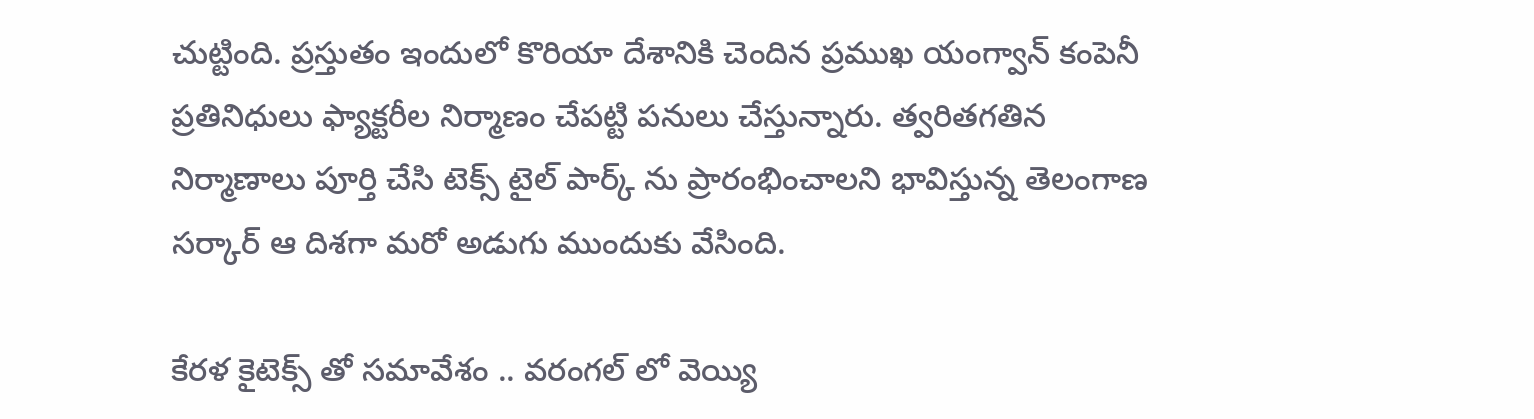చుట్టింది. ప్రస్తుతం ఇందులో కొరియా దేశానికి చెందిన ప్రముఖ యంగ్వాన్ కంపెనీ ప్రతినిధులు ఫ్యాక్టరీల నిర్మాణం చేపట్టి పనులు చేస్తున్నారు. త్వరితగతిన నిర్మాణాలు పూర్తి చేసి టెక్స్ టైల్ పార్క్ ను ప్రారంభించాలని భావిస్తున్న తెలంగాణ సర్కార్ ఆ దిశగా మరో అడుగు ముందుకు వేసింది.

కేరళ కైటెక్స్ తో సమావేశం .. వరంగల్ లో వెయ్యి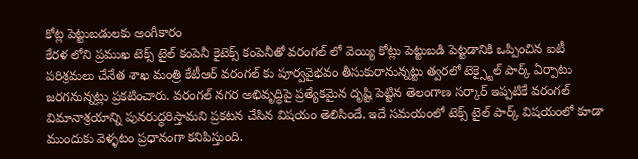కోట్ల పెట్టుబడులకు అంగీకారం
కేరళ లోని ప్రముఖ టెక్స్ టైల్ కంపెనీ కైటెక్స్ కంపెనీతో వరంగల్ లో వెయ్యి కోట్లు పెట్టుబడి పెట్టడానికి ఒప్పించిన ఐటీ పరిశ్రమలు చేనేత శాఖ మంత్రి కేటీఆర్ వరంగల్ కు పూర్వవైభవం తీసుకురానున్నట్టు త్వరలో టెక్స్టైల్ పార్క్ ఏర్పాటు జరగనున్నట్లు ప్రకటించారు. వరంగల్ నగర అభివృద్ధిపై ప్రత్యేకమైన దృష్టి పెట్టిన తెలంగాణ సర్కార్ ఇప్పటికే వరంగల్ విమానాశ్రయాన్ని పునరుద్ధరిస్తామని ప్రకటన చేసిన విషయం తెలిసిందే. ఇదే సమయంలో టెక్స్ టైల్ పార్క్ విషయంలో కూడా ముందుకు వెళ్ళటం ప్రధానంగా కనిపిస్తుంది.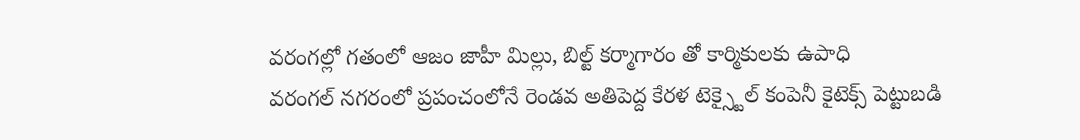వరంగల్లో గతంలో ఆజం జాహీ మిల్లు, బిల్ట్ కర్మాగారం తో కార్మికులకు ఉపాధి
వరంగల్ నగరంలో ప్రపంచంలోనే రెండవ అతిపెద్ద కేరళ టెక్స్టైల్ కంపెనీ కైటెక్స్ పెట్టుబడి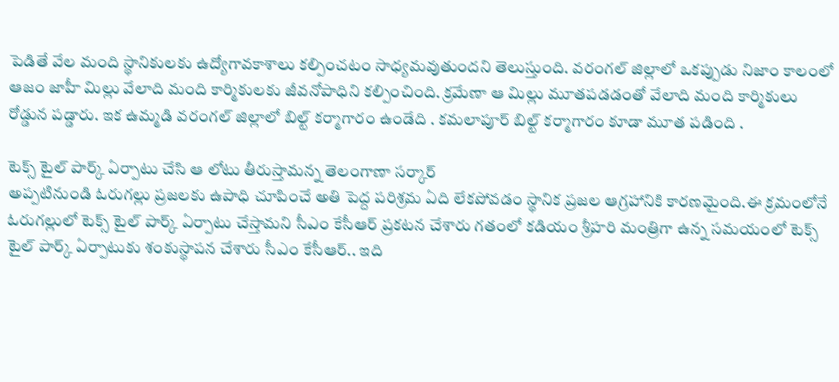పెడితే వేల మంది స్థానికులకు ఉద్యోగావకాశాలు కల్పించటం సాధ్యమవుతుందని తెలుస్తుంది. వరంగల్ జిల్లాలో ఒకప్పుడు నిజాం కాలంలో ఆజం జాహీ మిల్లు వేలాది మంది కార్మికులకు జీవనోపాధిని కల్పించింది. క్రమేణా ఆ మిల్లు మూతపడడంతో వేలాది మంది కార్మికులు రోడ్డున పడ్డారు. ఇక ఉమ్మడి వరంగల్ జిల్లాలో బిల్ట్ కర్మాగారం ఉండేది . కమలాపూర్ బిల్ట్ కర్మాగారం కూడా మూత పడింది .

టెక్స్ టైల్ పార్క్ ఏర్పాటు చేసి ఆ లోటు తీరుస్తామన్న తెలంగాణా సర్కార్
అప్పటినుండి ఓరుగల్లు ప్రజలకు ఉపాధి చూపించే అతి పెద్ద పరిశ్రమ ఏది లేకపోవడం స్థానిక ప్రజల ఆగ్రహానికి కారణమైంది.ఈ క్రమంలోనే ఓరుగల్లులో టెక్స్ టైల్ పార్క్ ఏర్పాటు చేస్తామని సీఎం కేసీఆర్ ప్రకటన చేశారు గతంలో కడియం శ్రీహరి మంత్రిగా ఉన్న సమయంలో టెక్స్ టైల్ పార్క్ ఏర్పాటుకు శంకుస్థాపన చేశారు సీఎం కేసీఆర్.. ఇది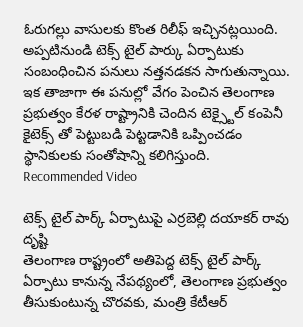ఓరుగల్లు వాసులకు కొంత రిలీఫ్ ఇచ్చినట్లయింది. అప్పటినుండి టెక్స్ టైల్ పార్కు ఏర్పాటుకు సంబంధించిన పనులు నత్తనడకన సాగుతున్నాయి. ఇక తాజాగా ఈ పనుల్లో వేగం పెంచిన తెలంగాణ ప్రభుత్వం కేరళ రాష్ట్రానికి చెందిన టెక్స్టైల్ కంపెనీ కైటెక్స్ తో పెట్టుబడి పెట్టడానికి ఒప్పించడం స్థానికులకు సంతోషాన్ని కలిగిస్తుంది.
Recommended Video

టెక్స్ టైల్ పార్క్ ఏర్పాటుపై ఎర్రబెల్లి దయాకర్ రావు దృష్టి
తెలంగాణ రాష్ట్రంలో అతిపెద్ద టెక్స్ టైల్ పార్క్ ఏర్పాటు కానున్న నేపథ్యంలో, తెలంగాణ ప్రభుత్వం తీసుకుంటున్న చొరవకు, మంత్రి కేటీఆర్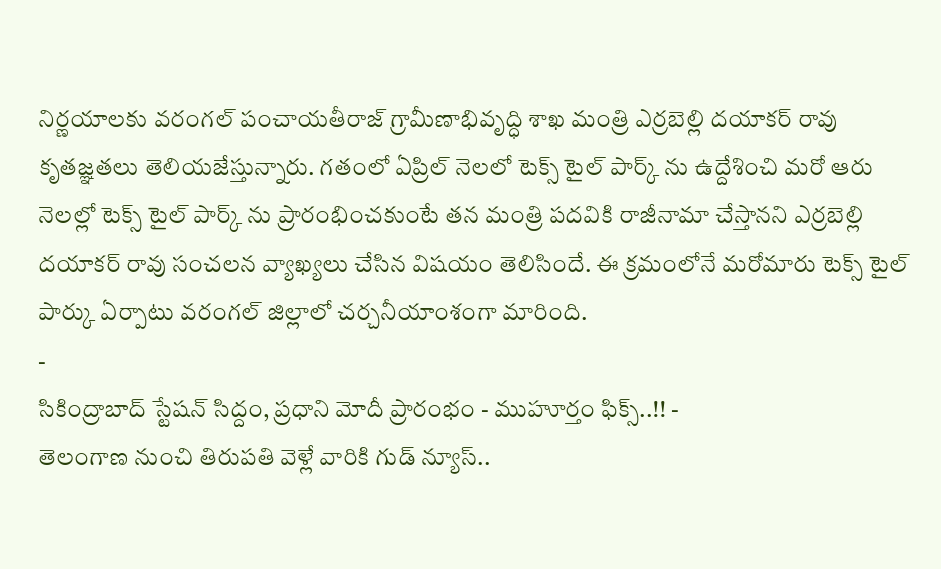నిర్ణయాలకు వరంగల్ పంచాయతీరాజ్ గ్రామీణాభివృద్ధి శాఖ మంత్రి ఎర్రబెల్లి దయాకర్ రావు కృతజ్ఞతలు తెలియజేస్తున్నారు. గతంలో ఏప్రిల్ నెలలో టెక్స్ టైల్ పార్క్ ను ఉద్దేశించి మరో ఆరు నెలల్లో టెక్స్ టైల్ పార్క్ ను ప్రారంభించకుంటే తన మంత్రి పదవికి రాజీనామా చేస్తానని ఎర్రబెల్లి దయాకర్ రావు సంచలన వ్యాఖ్యలు చేసిన విషయం తెలిసిందే. ఈ క్రమంలోనే మరోమారు టెక్స్ టైల్ పార్కు ఏర్పాటు వరంగల్ జిల్లాలో చర్చనీయాంశంగా మారింది.
-
సికింద్రాబాద్ స్టేషన్ సిద్దం, ప్రధాని మోదీ ప్రారంభం - ముహూర్తం ఫిక్స్..!! -
తెలంగాణ నుంచి తిరుపతి వెళ్లే వారికి గుడ్ న్యూస్..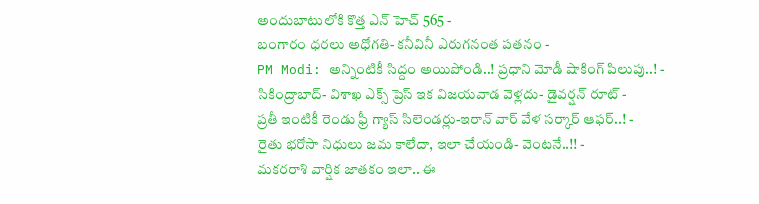అందుబాటులోకి కొత్త ఎన్ హెచ్ 565 -
బంగారం ధరలు అధోగతి- కనీవినీ ఎరుగనంత పతనం -
PM Modi: అన్నింటికీ సిద్దం అయిపోండి..! ప్రధాని మోడీ షాకింగ్ పిలుపు..! -
సికింద్రాబాద్- విశాఖ ఎక్స్ ప్రెస్ ఇక విజయవాడ వెళ్లదు- డైవర్షన్ రూట్ -
ప్రతీ ఇంటికీ రెండు ఫ్రీ గ్యాస్ సిలెండర్లు-ఇరాన్ వార్ వేళ సర్కార్ ఆఫర్..! -
రైతు భరోసా నిధులు జమ కాలేదా, ఇలా చేయండి- వెంటనే..!! -
మకరరాశి వార్షిక జాతకం ఇలా.. ఈ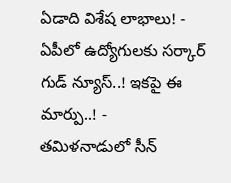ఏడాది విశేష లాభాలు! -
ఏపీలో ఉద్యోగులకు సర్కార్ గుడ్ న్యూస్..! ఇకపై ఈ మార్పు..! -
తమిళనాడులో సీన్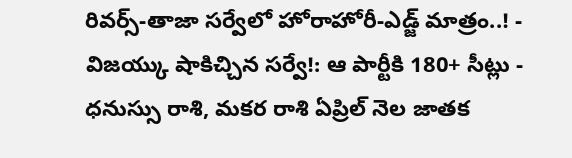రివర్స్-తాజా సర్వేలో హోరాహోరీ-ఎడ్జ్ మాత్రం..! -
విజయ్కు షాకిచ్చిన సర్వే!: ఆ పార్టీకి 180+ సీట్లు -
ధనుస్సు రాశి, మకర రాశి ఏప్రిల్ నెల జాతక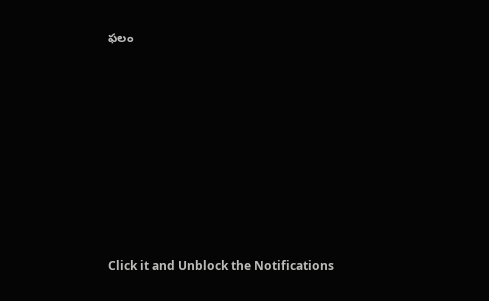ఫలం












Click it and Unblock the Notifications